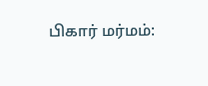பிகார் மர்மம்: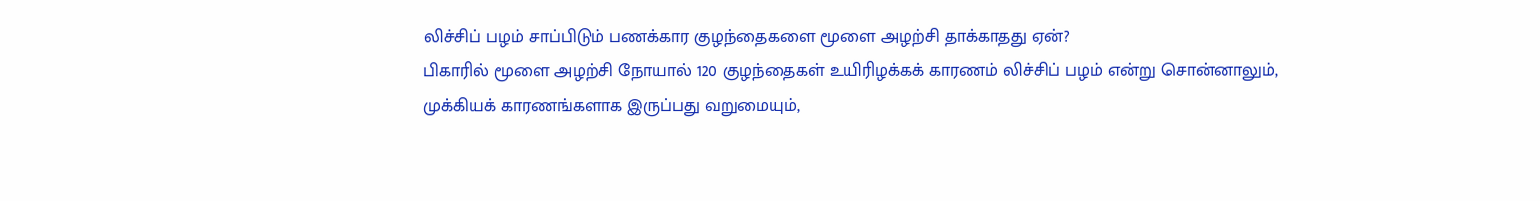லிச்சிப் பழம் சாப்பிடும் பணக்கார குழந்தைகளை மூளை அழற்சி தாக்காதது ஏன்?
பிகாரில் மூளை அழற்சி நோயால் 120 குழந்தைகள் உயிரிழக்கக் காரணம் லிச்சிப் பழம் என்று சொன்னாலும், முக்கியக் காரணங்களாக இருப்பது வறுமையும்,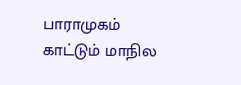பாராமுகம் காட்டும் மாநில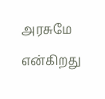அரசுமே என்கிறது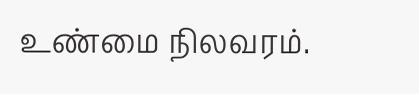உண்மை நிலவரம்.